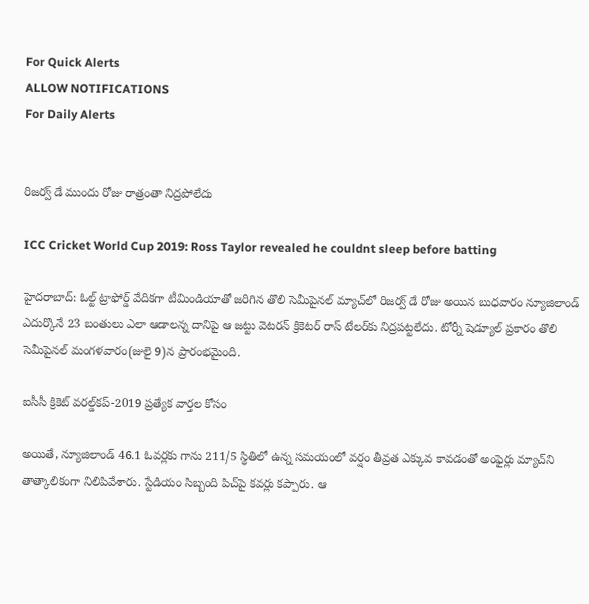For Quick Alerts
ALLOW NOTIFICATIONS
For Daily Alerts


రిజర్వ్ డే ముందు రోజు రాత్రంతా నిద్రపోలేదు

ICC Cricket World Cup 2019: Ross Taylor revealed he couldnt sleep before batting

హైదరాబాద్: ఓల్ట్ ట్రాఫోర్డ్ వేదికగా టీమిండియాతో జరిగిన తొలి సెమీపైనల్ మ్యాచ్‌లో రిజర్వ్ డే రోజు అయిన బుధవారం న్యూజిలాండ్ ఎదుర్కొనే 23 బంతులు ఎలా ఆడాలన్న దానిపై ఆ జట్టు వెటరన్ క్రికెటర్ రాస్ టేలర్‌కు నిద్రపట్టలేదు. టోర్నీ షెడ్యూల్ ప్రకారం తొలి సెమీపైనల్ మంగళవారం(జులై 9)న ప్రారంభమైంది.

ఐసీసీ క్రికెట్ వరల్డ్‌కప్-2019 ప్రత్యేక వార్తల కోసం

అయితే, న్యూజిలాండ్ 46.1 ఓవర్లకు గాను 211/5 స్థితిలో ఉన్న సమయంలో వర్షం తీవ్రత ఎక్కువ కావడంతో అంఫైర్లు మ్యాచ్‌ని తాత్కాలికంగా నిలిపివేశారు. స్టేడియం సిబ్బంది పిచ్‌పై కవర్లు కప్పారు. ఆ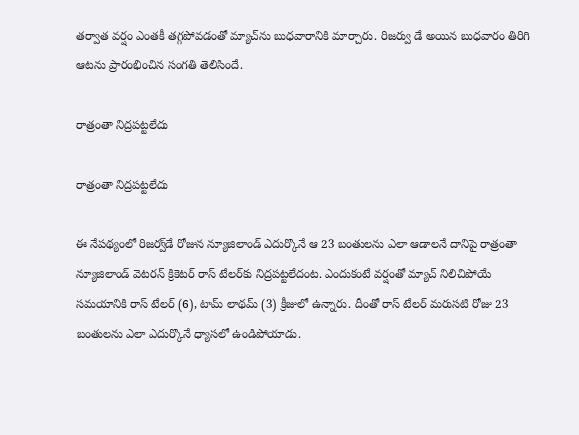తర్వాత వర్షం ఎంతకీ తగ్గపోవడంతో మ్యాచ్‌ను బుధవారానికి మార్చారు. రిజర్వు డే అయిన బుధవారం తిరిగి ఆటను ప్రారంభించిన సంగతి తెలిసిందే.

రాత్రంతా నిద్ర‌ప‌ట్ట‌లేదు

రాత్రంతా నిద్ర‌ప‌ట్ట‌లేదు

ఈ నేపథ్యంలో రిజ‌ర్వ్‌డే రోజున న్యూజిలాండ్ ఎదుర్కొనే ఆ 23 బంతులను ఎలా ఆడాలనే దానిపై రాత్రంతా న్యూజిలాండ్ వెటరన్ క్రికెటర్ రాస్ టేల‌ర్‌కు నిద్ర‌ప‌ట్ట‌లేదంట. ఎందుకంటే వర్షంతో మ్యాచ్ నిలిచిపోయే సమయానికి రాస్‌ టేలర్‌ (6), టామ్‌ లాథమ్‌ (3) క్రీజులో ఉన్నారు. దీంతో రాస్ టేలర్ మరుసటి రోజు 23 బంతులను ఎలా ఎదుర్కొనే ధ్యాస‌లో ఉండిపోయాడు.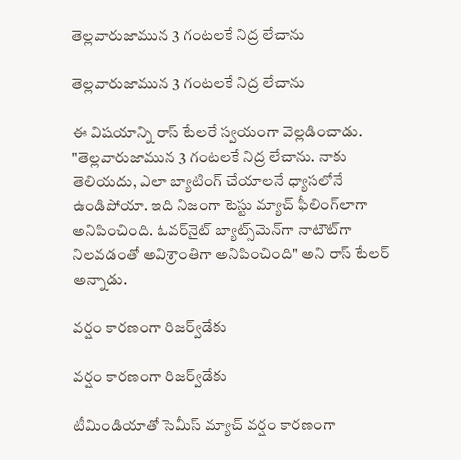తెల్ల‌వారుజామున‌ 3 గంట‌ల‌కే నిద్ర లేచాను

తెల్ల‌వారుజామున‌ 3 గంట‌ల‌కే నిద్ర లేచాను

ఈ విషయాన్ని రాస్ టేలరే స్వయంగా వెల్లడించాడు. "తెల్ల‌వారుజామున‌ 3 గంట‌ల‌కే నిద్ర లేచాను. నాకు తెలియదు, ఎలా బ్యాటింగ్ చేయాలనే ధ్యాసలోనే ఉండిపోయా. ఇది నిజంగా టెస్టు మ్యాచ్ ఫీలింగ్‌లాగా అనిపించింది. ఓవర్‌నైట్ బ్యాట్స్‌మెన్‌గా నాటౌట్‌గా నిలవడంతో అవిశ్రాంతిగా అనిపించింది" అని రాస్ టేలర్ అన్నాడు.

వ‌ర్షం కార‌ణంగా రిజ‌ర్వ్‌డేకు

వ‌ర్షం కార‌ణంగా రిజ‌ర్వ్‌డేకు

టీమిండియాతో సెమీస్‌ మ్యాచ్ వ‌ర్షం కార‌ణంగా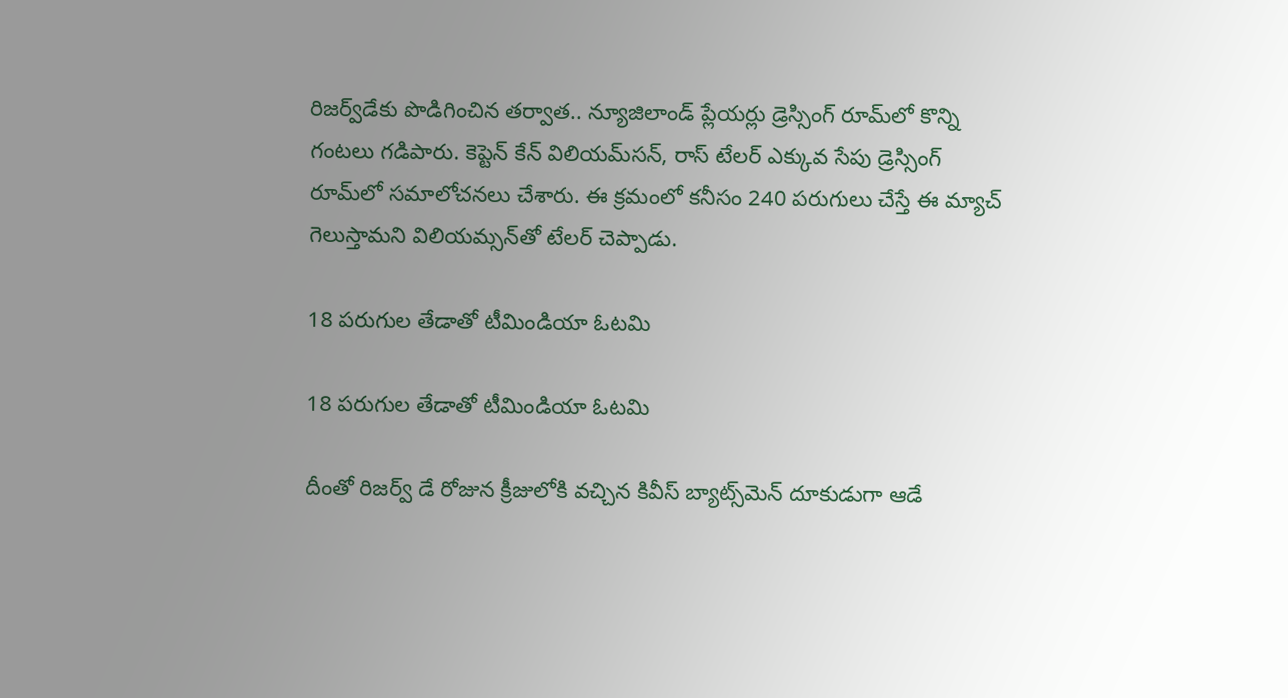రిజ‌ర్వ్‌డేకు పొడిగించిన త‌ర్వాత‌.. న్యూజిలాండ్ ప్లేయ‌ర్లు డ్రెస్సింగ్ రూమ్‌లో కొన్ని గంట‌లు గ‌డిపారు. కెప్టెన్ కేన్ విలియ‌మ్‌స‌న్‌, రాస్ టేల‌ర్ ఎక్కువ సేపు డ్రెస్సింగ్ రూమ్‌లో సమాలోచనలు చేశారు. ఈ క్రమంలో క‌నీసం 240 పరుగులు చేస్తే ఈ మ్యాచ్ గెలుస్తామ‌ని విలియ‌మ్సన్‌తో టేలర్ చెప్పాడు.

18 పరుగుల తేడాతో టీమిండియా ఓటమి

18 పరుగుల తేడాతో టీమిండియా ఓటమి

దీంతో రిజర్వ్ డే రోజున క్రీజులోకి వచ్చిన కివీస్ బ్యాట్స్‌మెన్ దూకుడుగా ఆడే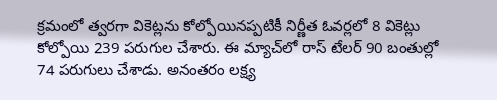క్రమంలో త్వరగా వికెట్లను కోల్పోయినప్పటికీ నిర్ణీత ఓవర్లలో 8 వికెట్లు కోల్పోయి 239 పరుగుల చేశారు. ఈ మ్యాచ్‌లో రాస్ టేల‌ర్ 90 బంతుల్లో 74 ప‌రుగులు చేశాడు. అనంతరం లక్ష్య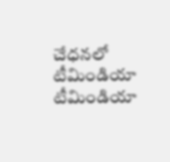చేధనలో టీమిండియా టీమిండియా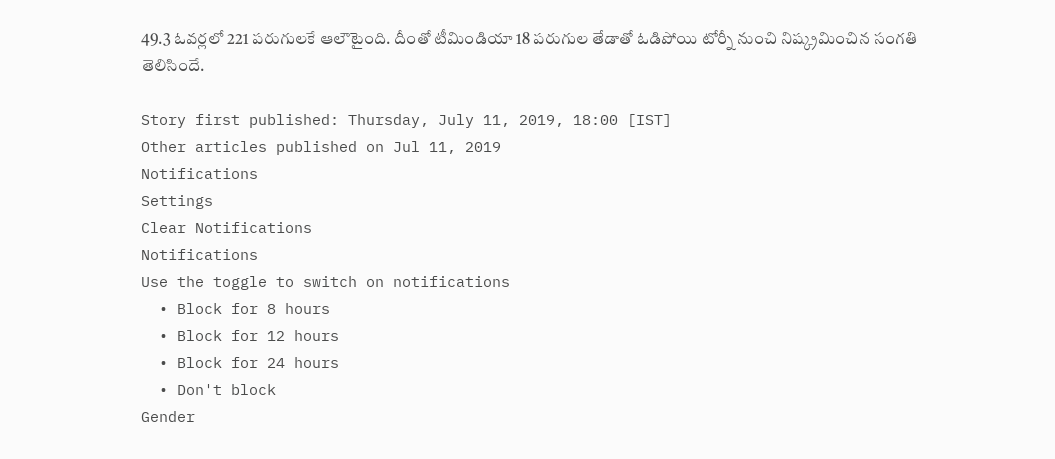49.3 ఓవర్లలో 221 పరుగులకే ఆలౌటైంది. దీంతో టీమిండియా 18 పరుగుల తేడాతో ఓడిపోయి టోర్నీ నుంచి నిష్క్రమించిన సంగతి తెలిసిందే.

Story first published: Thursday, July 11, 2019, 18:00 [IST]
Other articles published on Jul 11, 2019
Notifications
Settings
Clear Notifications
Notifications
Use the toggle to switch on notifications
  • Block for 8 hours
  • Block for 12 hours
  • Block for 24 hours
  • Don't block
Gender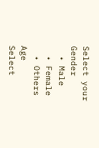Select your Gender
  • Male
  • Female
  • Others
Age
Select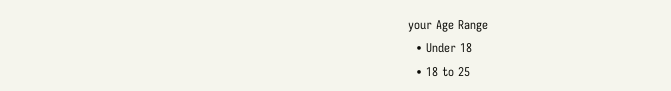your Age Range
  • Under 18
  • 18 to 25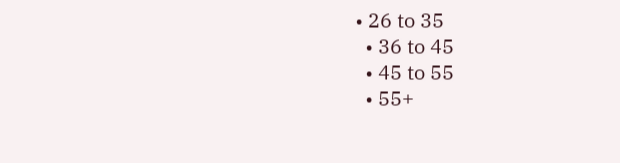• 26 to 35
  • 36 to 45
  • 45 to 55
  • 55+